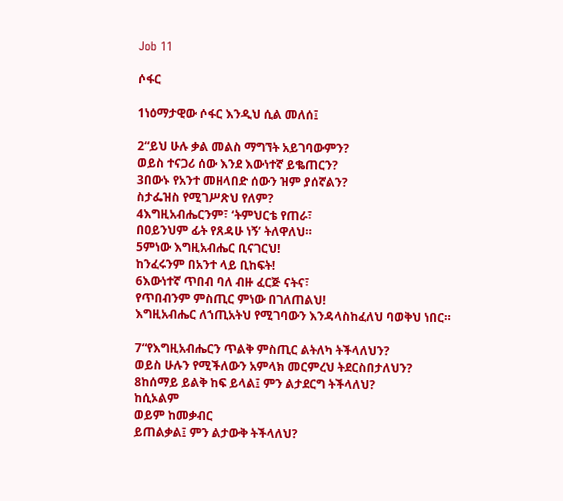Job 11

ሶፋር

1ነዕማታዊው ሶፋር እንዲህ ሲል መለሰ፤

2“ይህ ሁሉ ቃል መልስ ማግኘት አይገባውምን?
ወይስ ተናጋሪ ሰው እንደ እውነተኛ ይቈጠርን?
3በውኑ የአንተ መዘላበድ ሰውን ዝም ያሰኛልን?
ስታፌዝስ የሚገሥጽህ የለም?
4እግዚአብሔርንም፣ ‘ትምህርቴ የጠራ፣
በዐይንህም ፊት የጸዳሁ ነኝ’ ትለዋለህ።
5ምነው እግዚአብሔር ቢናገርህ!
ከንፈሩንም በአንተ ላይ ቢከፍት!
6እውነተኛ ጥበብ ባለ ብዙ ፈርጅ ናትና፣
የጥበብንም ምስጢር ምነው በገለጠልህ!
እግዚአብሔር ለኀጢአትህ የሚገባውን እንዳላስከፈለህ ባወቅህ ነበር።

7“የእግዚአብሔርን ጥልቅ ምስጢር ልትለካ ትችላለህን?
ወይስ ሁሉን የሚችለውን አምላክ መርምረህ ትደርስበታለህን?
8ከሰማይ ይልቅ ከፍ ይላል፤ ምን ልታደርግ ትችላለህ?
ከሲኦልም
ወይም ከመቃብር
ይጠልቃል፤ ምን ልታውቅ ትችላለህ?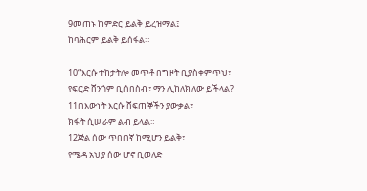9መጠኑ ከምድር ይልቅ ይረዝማል፤
ከባሕርም ይልቅ ይሰፋል።

10“እርሱ ተከታትሎ መጥቶ በግዞት ቢያስቀምጥህ፣
የፍርድ ሸንጎም ቢሰበስብ፣ ማን ሊከለክለው ይችላል?
11በእውነት እርሱ ሸፍጠኞችን ያውቃል፣
ክፋት ሲሠራም ልብ ይላል።
12ጅል ሰው ጥበበኛ ከሚሆን ይልቅ፣
የሜዳ አህያ ሰው ሆኖ ቢወለድ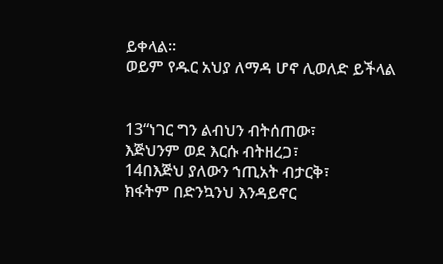ይቀላል።
ወይም የዱር አህያ ለማዳ ሆኖ ሊወለድ ይችላል


13“ነገር ግን ልብህን ብትሰጠው፣
እጅህንም ወደ እርሱ ብትዘረጋ፣
14በእጅህ ያለውን ኀጢአት ብታርቅ፣
ክፋትም በድንኳንህ እንዳይኖር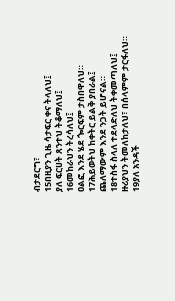ብታደርግ፣
15በዚያን ጊዜ ሳታፍር ቀና ትላለህ፤
ያለ ፍርሀት ጸንተህ ትቆማለህ፤
16መከራህን ትረሳለህ፤
ዐልፎ እንደ ሄደ ጐርፍም ታስበዋለህ።
17ሕይወትህ ከቀትር ይልቅ ያበራል፤
ጨለማውም እንደ ንጋት ይሆናል።
18ተስፋ ስላለ ተደላድለህ ትቀመጣለህ፤
ዙሪያህን ትመለከታለህ፣ በሰላምም ታርፋለህ።
19ያለ አንዳች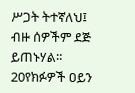ሥጋት ትተኛለህ፤
ብዙ ሰዎችም ደጅ ይጠኑሃል።
20የክፉዎች ዐይን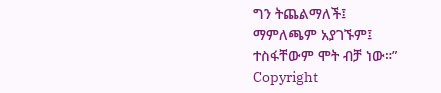ግን ትጨልማለች፤
ማምለጫም አያገኙም፤
ተስፋቸውም ሞት ብቻ ነው።”
Copyright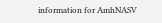information for AmhNASV